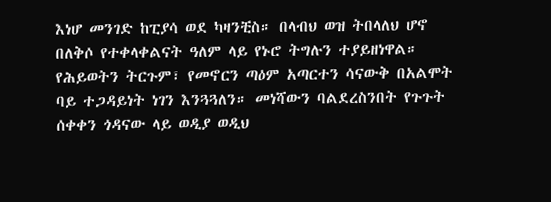እነሆ መንገድ ከፒያሳ ወደ ካዛንቺስ። በላብህ ወዝ ትበላለህ ሆኖ በለቅሶ የተቀላቀልናት ዓለም ላይ የኑሮ ትግሉን ተያይዘነዋል። የሕይወትን ትርጉም፣ የመኖርን ጣዕም አጣርተን ሳናውቅ በአልሞት ባይ ተጋዳይነት ነገን እንጓጓለን። መነሻውን ባልደረስንበት የጉጉት ሰቀቀን ጎዳናው ላይ ወዲያ ወዲህ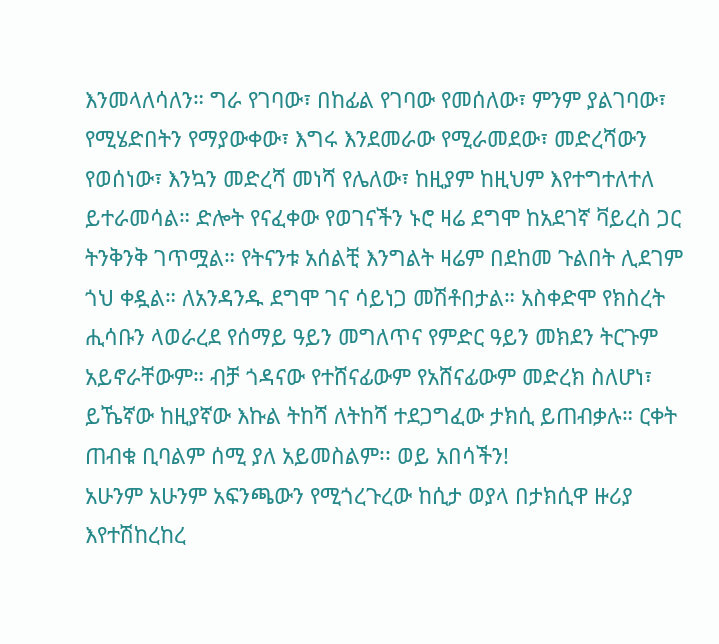እንመላለሳለን። ግራ የገባው፣ በከፊል የገባው የመሰለው፣ ምንም ያልገባው፣ የሚሄድበትን የማያውቀው፣ እግሩ እንደመራው የሚራመደው፣ መድረሻውን የወሰነው፣ እንኳን መድረሻ መነሻ የሌለው፣ ከዚያም ከዚህም እየተግተለተለ ይተራመሳል። ድሎት የናፈቀው የወገናችን ኑሮ ዛሬ ደግሞ ከአደገኛ ቫይረስ ጋር ትንቅንቅ ገጥሟል። የትናንቱ አሰልቺ እንግልት ዛሬም በደከመ ጉልበት ሊደገም ጎህ ቀዷል። ለአንዳንዱ ደግሞ ገና ሳይነጋ መሽቶበታል። አስቀድሞ የክስረት ሒሳቡን ላወራረደ የሰማይ ዓይን መግለጥና የምድር ዓይን መክደን ትርጉም አይኖራቸውም። ብቻ ጎዳናው የተሸናፊውም የአሸናፊውም መድረክ ስለሆነ፣ ይኼኛው ከዚያኛው እኩል ትከሻ ለትከሻ ተደጋግፈው ታክሲ ይጠብቃሉ። ርቀት ጠብቁ ቢባልም ሰሚ ያለ አይመስልም፡፡ ወይ አበሳችን!
አሁንም አሁንም አፍንጫውን የሚጎረጉረው ከሲታ ወያላ በታክሲዋ ዙሪያ እየተሽከረከረ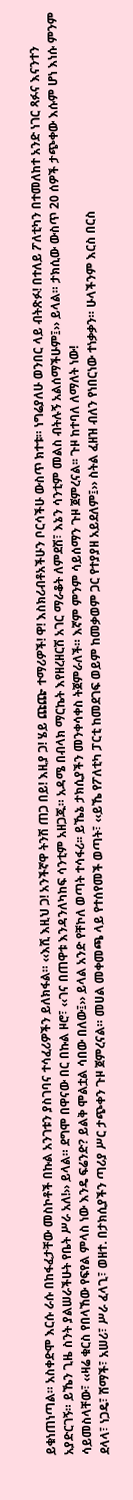ይቁነጠነጣል። አስቀድሞ እርሱ ራሱ በከፋፈታቸው መስኮቶች በኩል አንገቱን ያስገባና ተሳፈሪዎችን ይለክፋል። ‹‹እሺ እዚህ ጋ! አንችኛዋ ትንሽ ጠጋ በይ! እዚያ ጋ! ሄይ ጩጬ ተማሪዎች! ዋ! እስክሪብቶአችሁን ቦርሳችሁ ውስጥ ክተቱ። ነግሬያለሁ ወንበር ላይ ብትጽፉ! በተለይ ፖለቲካን በተመለከተ አንድ ነገር ጻፉና እናንተን አያድርገኝ። ይኼን ጊዜ ስንት ያልሠራችሁት የቤት ሥራ አለ!›› ይላል። ደግሞ በዋናው በር በኩል ዞሮ፣ ‹‹ገና በጠዋቱ እንዳንለካከፍ ሳንቲም አዘጋጁ። አዳሜ በብላክ ማርኬት እየዘረዘርሽ አገር ማራቆት ለምደሽ፣ እኔን ሳንቲም መልስ ብትሉኝ አልሰማችሁም፤›› ይላል። ታክሲው ውስጥ 20 ሰዎች ታጭቀው እሱም ሆነ እነሱ ምንም ሳይመስላቸው፣ ‹‹ዛሬ ቁርስ የበላኸው የፍየል ምላስ ነው እንዴ ፍሬንድ? ይልቅ ሞልቷል ሳበው በለው፤›› ይላል አንድ የቸኮለ ወጣት ተሳፋሪ፡፡ ይኼኔ ታክሲያችን መንቀሳቀስ ትጀምራለች። እኛም ምንም ሳይሰማን ጉዞ ጀምረናል፡፡ ጉዞ ከተባለ ለማለት ነው!
ደላላ፣ ነጋዴ፣ ሸማች፣ አሠሪ፣ ሥራ ፈላጊ፣ ወዘተ. በታክሲያችን ጣሪያ ሥር ታጭቀን ጉዞ ጀምረናል። መሀል መቀመጫ ላይ የተሰየመች ወጣት፣ ‹‹ይኼ የፖለቲካ ፓርቲ ከመደገፍ ወይም ከመቃወም ጋር የተያያዘ አይደለም፤›› ስትል ፈዘዝ ብለን የነበርነው ተነቃቃን። ሁላችንም እርስ በርስ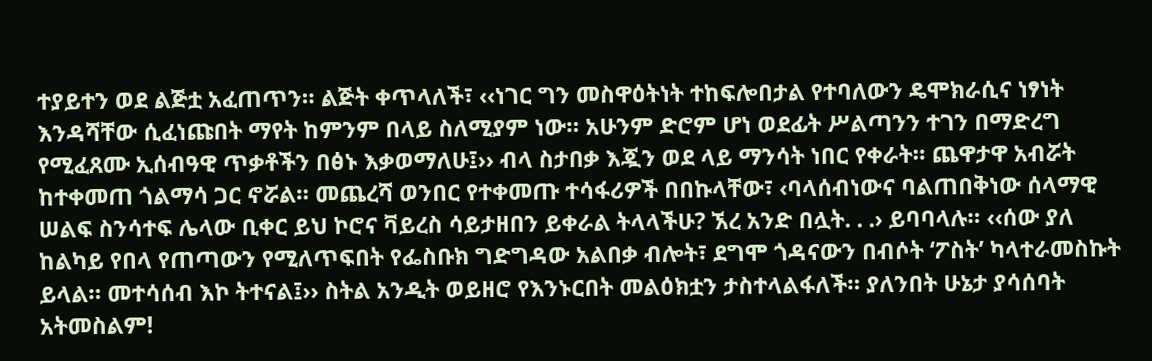ተያይተን ወደ ልጅቷ አፈጠጥን። ልጅት ቀጥላለች፣ ‹‹ነገር ግን መስዋዕትነት ተከፍሎበታል የተባለውን ዴሞክራሲና ነፃነት እንዳሻቸው ሲፈነጩበት ማየት ከምንም በላይ ስለሚያም ነው። አሁንም ድሮም ሆነ ወደፊት ሥልጣንን ተገን በማድረግ የሚፈጸሙ ኢሰብዓዊ ጥቃቶችን በፅኑ እቃወማለሁ፤›› ብላ ስታበቃ እጇን ወደ ላይ ማንሳት ነበር የቀራት። ጨዋታዋ አብሯት ከተቀመጠ ጎልማሳ ጋር ኖሯል። መጨረሻ ወንበር የተቀመጡ ተሳፋሪዎች በበኩላቸው፣ ‹ባላሰብነውና ባልጠበቅነው ሰላማዊ ሠልፍ ስንሳተፍ ሌላው ቢቀር ይህ ኮሮና ቫይረስ ሳይታዘበን ይቀራል ትላላችሁ? ኧረ አንድ በሏት. . .› ይባባላሉ። ‹‹ሰው ያለ ከልካይ የበላ የጠጣውን የሚለጥፍበት የፌስቡክ ግድግዳው አልበቃ ብሎት፣ ደግሞ ጎዳናውን በብሶት ‘ፖስት’ ካላተራመስኩት ይላል። መተሳሰብ እኮ ትተናል፤›› ስትል አንዲት ወይዘሮ የእንኑርበት መልዕክቷን ታስተላልፋለች። ያለንበት ሁኔታ ያሳሰባት አትመስልም!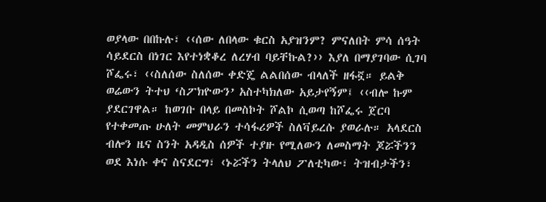ወያላው በበኩሉ፣ ‹‹ሰው ለበላው ቁርስ አያዝንም? ምናለበት ምሳ ሰዓት ሳይደርስ በነገር እየተነቋቆረ ለረሃብ ባይቸኩል?›› እያለ በማያገባው ሲገባ ሾፌሩ፣ ‹‹ስለሰው ስለሰው ቀድጄ ልልበሰው ብላለች ዘፋኟ። ይልቅ ወሬውን ትተህ ‘ስፖክዮውን’ አስተካክለው አይታየኝም፤ ‹‹ብሎ ኩም ያደርገዋል። ከወገቡ በላይ በመስኮት ሾልኮ ሲወጣ ከሾፌሩ ጀርባ የተቀመጡ ሁለት መምህራን ተሳፋሪዎች ስለቫይረሱ ያወራሉ። አላደርስ ብሎን ዜና ስንት አዳዲስ ሰዎች ተያዙ የሚለውን ለመስማት ጆሯችንን ወደ እነሱ ቀና ስናደርግ፣ ‹ኑሯችን ትላለህ ፖለቲካው፣ ትዝብታችን፣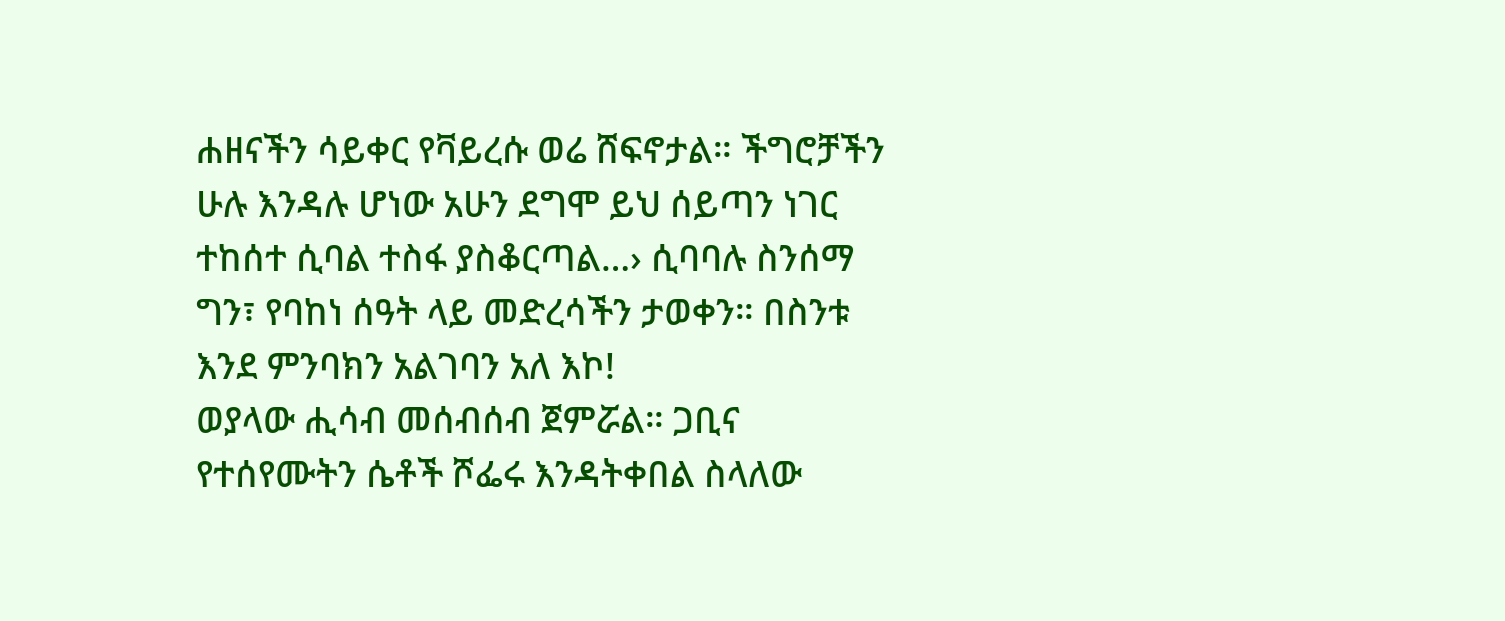ሐዘናችን ሳይቀር የቫይረሱ ወሬ ሸፍኖታል። ችግሮቻችን ሁሉ እንዳሉ ሆነው አሁን ደግሞ ይህ ሰይጣን ነገር ተከሰተ ሲባል ተስፋ ያስቆርጣል…› ሲባባሉ ስንሰማ ግን፣ የባከነ ሰዓት ላይ መድረሳችን ታወቀን። በስንቱ እንደ ምንባክን አልገባን አለ እኮ!
ወያላው ሒሳብ መሰብሰብ ጀምሯል። ጋቢና የተሰየሙትን ሴቶች ሾፌሩ እንዳትቀበል ስላለው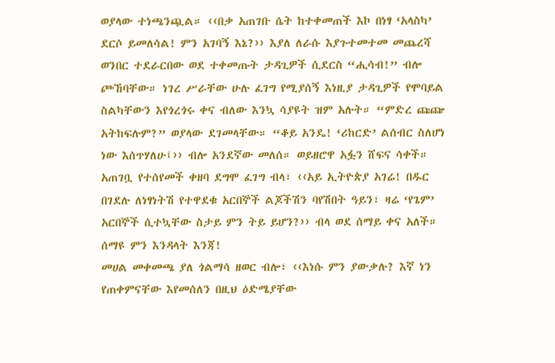ወያላው ተነጫንጯል። ‹‹በቃ አጠገቡ ሴት ከተቀመጠች እኮ በነፃ ‘አላስካ’ ደርሶ ይመለሳል! ምን አገባኝ እኔ?›› እያለ ለራሱ እያጉተመተመ መጨረሻ ወንበር ተደራርበው ወደ ተቀመጡት ታዳጊዎች ሲደርስ “ሒሳብ!” ብሎ ጮኸባቸው። ነገረ ሥራቸው ሁሉ ፈገግ የሚያሰኝ እነዚያ ታዳጊዎች የሞባይል ስልካቸውን እየጎረጎሩ ቀና ብለው እንኳ ሳያዩት ዝም አሉት። “ምድረ ጩጬ አትከፍሉም?” ወያላው ደገመላቸው። “ቆይ አንዴ! ‘ሪከርድ’ ልሰብር ስለሆነ ነው እሰጥሃለሁ፤›› ብሎ አንደኛው መለሰ። ወይዘሮዋ አፏን ሸፍና ሳቀች። አጠገቧ የተሰየመች ቀዘባ ደግሞ ፈገግ ብላ፣ ‹‹አይ ኢትዮጵያ አገሬ! በዱር በገደሉ ለነፃነትሽ የተዋደቁ አርበኞች ልጆችሽን ባየሽበት ዓይን፣ ዛሬ ‘የጌም’ አርበኞች ሲተኳቸው ስታይ ምን ትይ ይሆን?›› ብላ ወደ ሰማይ ቀና አለች። ሰማዩ ምን እንዳላት እንጃ!
መሀል መቀመጫ ያለ ጎልማሳ ዘወር ብሎ፣ ‹‹እነሱ ምን ያውቃሉ? እኛ ነን የጠቀምናቸው እየመሰለን በዚህ ዕድሜያቸው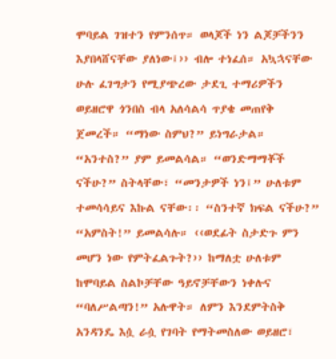ሞባይል ገዝተን የምንሰጥ። ወላጆች ነን ልጆቻችንን እያበላሸናቸው ያለነው፤›› ብሎ ተነፈሰ። አኳኋናቸው ሁሉ ፈገግታን የሚያጭረው ታደጊ ተማሪዎችን ወይዘሮዋ ጎንበስ ብላ አለሳልሳ ጥያቄ መጠየቅ ጀመረች። “ማነው ስምህ?” ይነግራታል። “አንተስ?” ያም ይመልሳል። “ወንድማማቾች ናችሁ?” ስትላቸው፣ “መንታዎች ነን፤” ሁለቱም ተመሳሳይና እኩል ናቸው፡፡ “ስንተኛ ክፍል ናችሁ?” “አምስት!” ይመልሳሉ። ‹‹ወደፊት ስታድጉ ምን መሆን ነው የምትፈልጉት?›› ከማለቷ ሁለቱም ከሞባይል ስልኮቻቸው ዓይኖቻቸውን ነቀሉና “ባለሥልጣን!” አሉዋት። ለምን እንደምትስቅ አንዳንዴ እሷ ራሷ የገባት የማትመስለው ወይዘሮ፣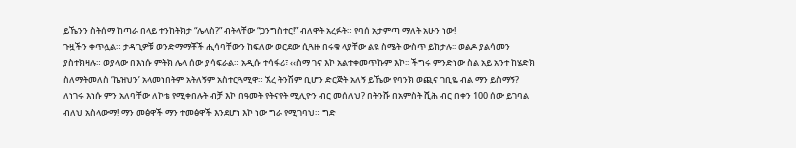ይኼንን ስትሰማ ከጣራ በላይ ተንከትክታ “ሌላስ?” ብትላቸው “ጋንግስተር!” ብለዋት አረፉት። የባሰ አታምጣ ማለት አሁን ነው!
ጉዟችን ቀጥሏል። ታዳጊዎቹ ወንድማማቾች ሒሳባቸውን ከፍለው ወርደው ሲጓዙ በሩቁ ላያቸው ልዩ ስሜት ውስጥ ይከታሉ፡፡ ወልዶ ያልሳመን ያስተክዛሉ። ወያላው በእነሱ ምትክ ሌላ ሰው ያሳፍራል። አዲሱ ተሳፋሪ፣ ‹‹ስማ ገና እኮ አልተቀመጥኩም እኮ፡፡ ችግሩ ምንድነው ስል አይ አንተ ከሄድክ ስለማትመለስ ‘ኬዝህን’ አላመነበትም አትለኝም አስተርጓሚዋ። ኧረ ትንሽም ቢሆን ድርጅት አለኝ ይኼው የባንክ ወጪና ገቢዬ ብል ማን ይስማኝ? ለነገሩ እነሱ ምን አለባቸው ለኮቴ የሚቀበሉት ብቻ እኮ በዓመት የትናየት ሚሊዮን ብር መሰለህ? በትንሹ በአምስት ሺሕ ብር በቀን 100 ሰው ይገባል ብለህ አስላውማ! ማን መፅዋች ማን ተመፅዋች እንደሆነ እኮ ነው ግራ የሚገባህ። ግድ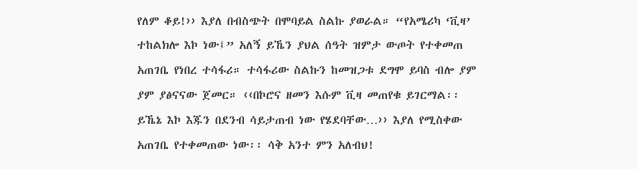የለም ቆይ!›› እያለ በብስጭት በሞባይል ስልኩ ያወራል። “የአሜሪካ ‘ቪዛ’ ተከልክሎ እኮ ነው፤” አለኝ ይኼን ያህል ሰዓት ዝምታ ውጦት የተቀመጠ አጠገቤ የነበረ ተሳፋሪ። ተሳፋሪው ስልኩን ከመዝጋቱ ደግሞ ይባስ ብሎ ያም ያም ያፅናናው ጀመር። ‹‹በኮሮና ዘመን እሱም ቪዛ መጠየቁ ይገርማል፡፡ ይኼኔ እኮ እጁን በደንብ ሳይታጠብ ነው የሄደባቸው…›› እያለ የሚስቀው አጠገቤ የተቀመጠው ነው፡፡ ሳቅ አንተ ምን አለብህ!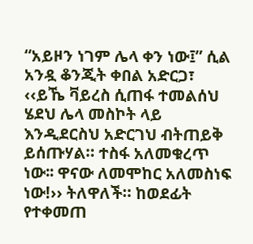“አይዞን ነገም ሌላ ቀን ነው፤” ሲል አንዷ ቆንጂት ቀበል አድርጋ፣ ‹‹ይኼ ቫይረስ ሲጠፋ ተመልሰህ ሄደህ ሌላ መስኮት ላይ እንዲደርስህ አድርገህ ብትጠይቅ ይሰጡሃል። ተስፋ አለመቁረጥ ነው፡፡ ዋናው ለመሞከር አለመስነፍ ነው!›› ትለዋለች። ከወደፊት የተቀመጠ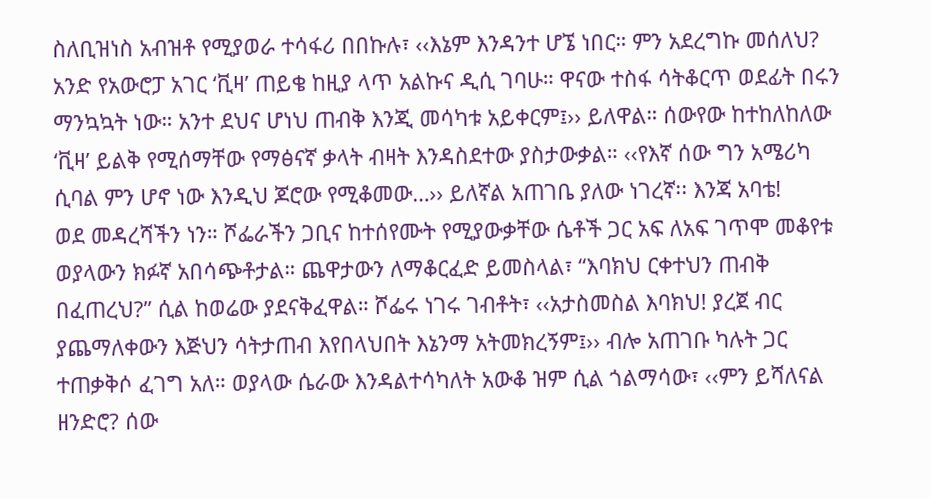ስለቢዝነስ አብዝቶ የሚያወራ ተሳፋሪ በበኩሉ፣ ‹‹እኔም እንዳንተ ሆኜ ነበር። ምን አደረግኩ መሰለህ? አንድ የአውሮፓ አገር ‘ቪዛ’ ጠይቄ ከዚያ ላጥ አልኩና ዲሲ ገባሁ። ዋናው ተስፋ ሳትቆርጥ ወደፊት በሩን ማንኳኳት ነው። አንተ ደህና ሆነህ ጠብቅ እንጂ መሳካቱ አይቀርም፤›› ይለዋል። ሰውየው ከተከለከለው ‘ቪዛ’ ይልቅ የሚሰማቸው የማፅናኛ ቃላት ብዛት እንዳስደተው ያስታውቃል። ‹‹የእኛ ሰው ግን አሜሪካ ሲባል ምን ሆኖ ነው እንዲህ ጆሮው የሚቆመው…›› ይለኛል አጠገቤ ያለው ነገረኛ፡፡ እንጃ አባቴ!
ወደ መዳረሻችን ነን። ሾፌራችን ጋቢና ከተሰየሙት የሚያውቃቸው ሴቶች ጋር አፍ ለአፍ ገጥሞ መቆየቱ ወያላውን ክፉኛ አበሳጭቶታል። ጨዋታውን ለማቆርፈድ ይመስላል፣ “እባክህ ርቀተህን ጠብቅ በፈጠረህ?” ሲል ከወሬው ያደናቅፈዋል። ሾፌሩ ነገሩ ገብቶት፣ ‹‹አታስመስል እባክህ! ያረጀ ብር ያጨማለቀውን እጅህን ሳትታጠብ እየበላህበት እኔንማ አትመክረኝም፤›› ብሎ አጠገቡ ካሉት ጋር ተጠቃቅሶ ፈገግ አለ። ወያላው ሴራው እንዳልተሳካለት አውቆ ዝም ሲል ጎልማሳው፣ ‹‹ምን ይሻለናል ዘንድሮ? ሰው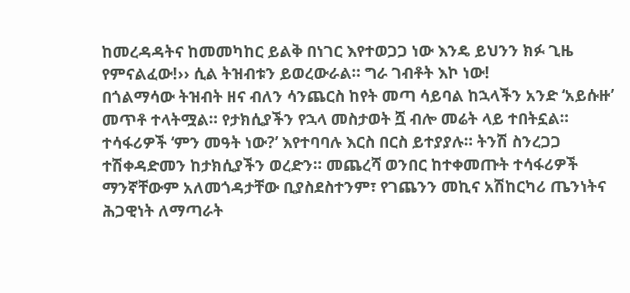ከመረዳዳትና ከመመካከር ይልቅ በነገር እየተወጋጋ ነው እንዴ ይህንን ክፉ ጊዜ የምናልፈው!›› ሲል ትዝብቱን ይወረውራል። ግራ ገብቶት እኮ ነው!
በጎልማሳው ትዝብት ዘና ብለን ሳንጨርስ ከየት መጣ ሳይባል ከኋላችን አንድ ‘አይሱዙ’ መጥቶ ተላትሟል። የታክሲያችን የኋላ መስታወት ሿ ብሎ መሬት ላይ ተበትኗል። ተሳፋሪዎች ‘ምን መዓት ነው?’ እየተባባሉ እርስ በርስ ይተያያሉ። ትንሽ ስንረጋጋ ተሽቀዳድመን ከታክሲያችን ወረድን። መጨረሻ ወንበር ከተቀመጡት ተሳፋሪዎች ማንኛቸውም አለመጎዳታቸው ቢያስደስተንም፣ የገጨንን መኪና አሽከርካሪ ጤንነትና ሕጋዊነት ለማጣራት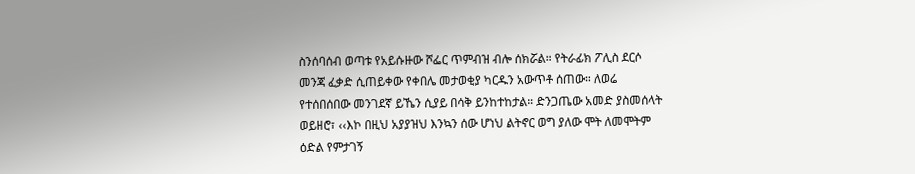ስንሰባሰብ ወጣቱ የአይሱዙው ሾፌር ጥምብዝ ብሎ ሰክሯል። የትራፊክ ፖሊስ ደርሶ መንጃ ፈቃድ ሲጠይቀው የቀበሌ መታወቂያ ካርዱን አውጥቶ ሰጠው። ለወሬ የተሰበሰበው መንገደኛ ይኼን ሲያይ በሳቅ ይንከተከታል። ድንጋጤው አመድ ያስመሰላት ወይዘሮ፣ ‹‹እኮ በዚህ አያያዝህ እንኳን ሰው ሆነህ ልትኖር ወግ ያለው ሞት ለመሞትም ዕድል የምታገኝ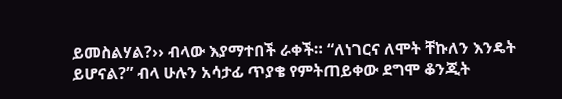ይመስልሃል?›› ብላው እያማተበች ራቀች። “ለነገርና ለሞት ቸኩለን እንዴት ይሆናል?” ብላ ሁሉን አሳታፊ ጥያቄ የምትጠይቀው ደግሞ ቆንጂት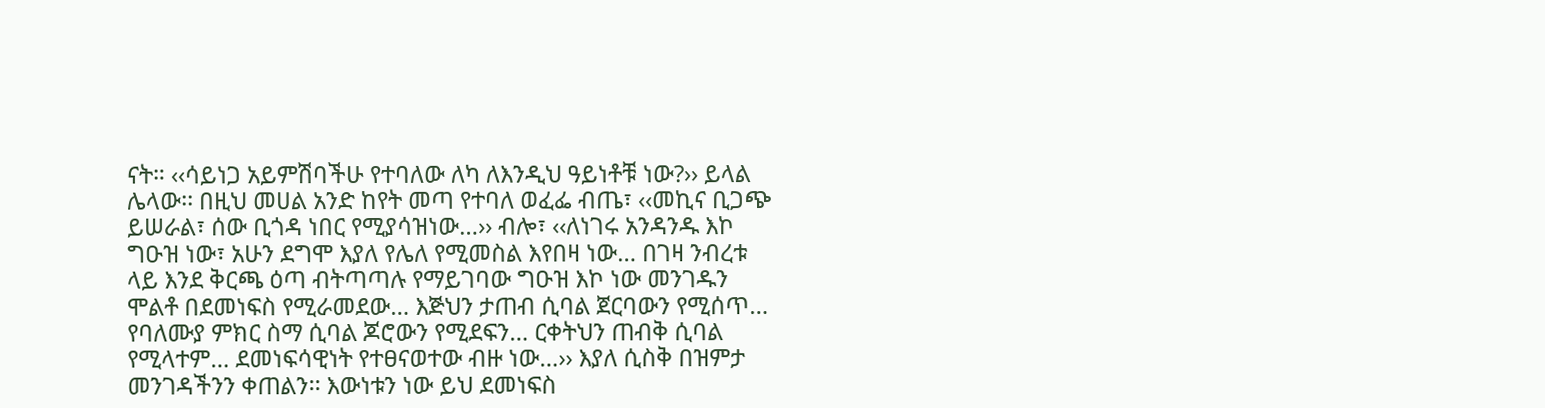ናት። ‹‹ሳይነጋ አይምሽባችሁ የተባለው ለካ ለእንዲህ ዓይነቶቹ ነው?›› ይላል ሌላው፡፡ በዚህ መሀል አንድ ከየት መጣ የተባለ ወፈፌ ብጤ፣ ‹‹መኪና ቢጋጭ ይሠራል፣ ሰው ቢጎዳ ነበር የሚያሳዝነው…›› ብሎ፣ ‹‹ለነገሩ አንዳንዱ እኮ ግዑዝ ነው፣ አሁን ደግሞ እያለ የሌለ የሚመስል እየበዛ ነው… በገዛ ንብረቱ ላይ እንደ ቅርጫ ዕጣ ብትጣጣሉ የማይገባው ግዑዝ እኮ ነው መንገዱን ሞልቶ በደመነፍስ የሚራመደው… እጅህን ታጠብ ሲባል ጀርባውን የሚሰጥ… የባለሙያ ምክር ስማ ሲባል ጆሮውን የሚደፍን… ርቀትህን ጠብቅ ሲባል የሚላተም… ደመነፍሳዊነት የተፀናወተው ብዙ ነው…›› እያለ ሲስቅ በዝምታ መንገዳችንን ቀጠልን፡፡ እውነቱን ነው ይህ ደመነፍስ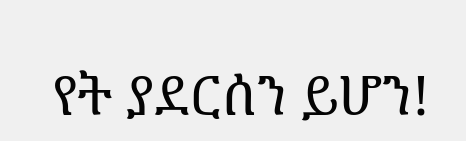የት ያደርሰን ይሆን!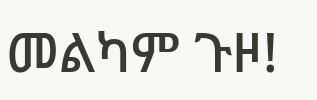መልካም ጉዞ!